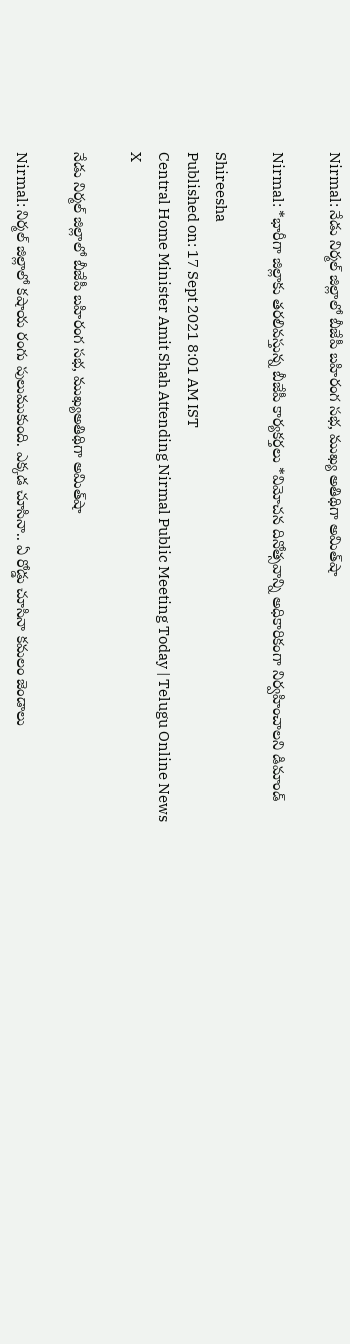Nirmal: నేడు నిర్మల్‌ జిల్లాలో బీజేపీ బహిరంగ సభ, ముఖ్య అతిథిగా అమిత్‌షా

Nirmal: *భారీగా జిల్లాకు తరలివస్తున్న బీజేపీ కార్యకర్తలు *విమోచన దినోత్సవాన్ని అధికారికంగా నిర్వహించాలని డిమాండ్

Shireesha
Published on: 17 Sept 2021 8:01 AM IST
Central Home Minister Amit Shah Attending Nirmal Public Meeting Today | Telugu Online News
X

నేడు నిర్మల్‌ జిల్లాలో బీజేపీ బహిరంగ సభ, ముఖ్యఅతిథిగా అమిత్‌షా

Nirmal: నిర్మల్‌ జిల్లాలో కషాయ రంగు పులుముకుంది. ఎక్కడ చూసినా.. ఏ రోడ్డు చూసినా కమలం జెండాలు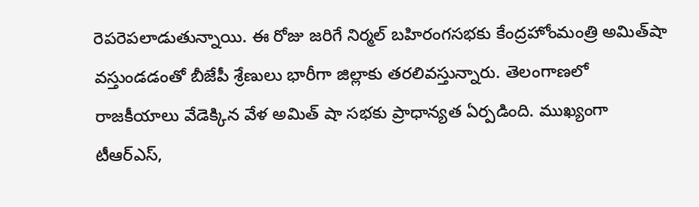రెపరెపలాడుతున్నాయి. ఈ రోజు జరిగే నిర్మల్‌ బహిరంగసభకు కేంద్రహోంమంత్రి అమిత్‌షా వస్తుండడంతో బీజేపీ శ్రేణులు భారీగా జిల్లాకు తరలివస్తున్నారు. తెలంగాణలో రాజకీయాలు వేడెక్కిన వేళ అమిత్ షా సభకు ప్రాధాన్యత ఏర్పడింది. ముఖ్యంగా టీఆర్ఎస్,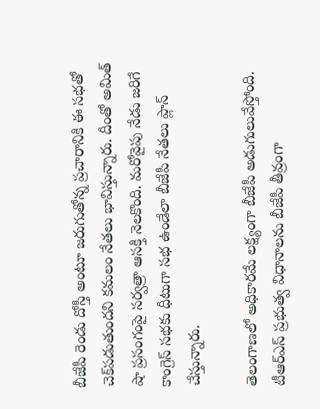బీజేపీ రెండు దోస్తీ అంటూ జరుగుతోన్న ప్రచారానికి ఈ సభతో చెక్‌పడుతుందని కమలం నేతలు భావిస్తున్నారు. దీంతో అమిత్ షా ప్రసంగంపై సర్వత్రా ఆసక్తి నెలకొంది. మరోవైపు నేడు జరిగే కాంగ్రెస్‌ సభకు ధీటుగా సభ ఉండేలా బీజేపీ నేతలు ప్లాన్‌ చేస్తున్నారు.

తెలంగాణలో అధికారమే లక్ష్యంగా బీజేపీ అడుగులువేస్తోంది. టీఆర్ఎస్ ప్రభుత్వ విధానాలను బీజేపీ తీవ్రంగా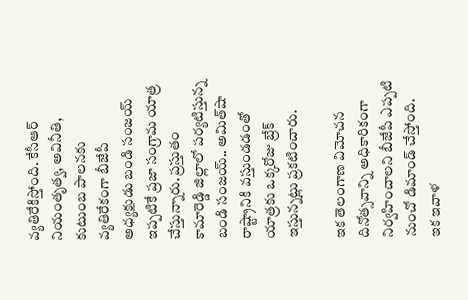వ్యతిరేకిస్తోంది. కేసీఆర్ నియంతృత్వ, అవినీతి, కుటుంబ పాలనకు వ్యతిరేకంగా బీజేపీ అధ్యక్షుడు బండి‌ సంజయ్ ఇప్పటికే ప్రజా సంగ్రామ యాత్ర చేస్తున్నారు. ప్రస్తుతం కామారెడ్డి జిల్లాలో పర్యటిస్తున్న బండి సంజయ్.. అమిత్‌షా రాష్ట్రానికి వస్తుండడంతో యాత్రకు ఒక్కరోజు బ్రేక్‌ ఇస్తున్నట్లు ప్రకటించారు.

ఇక తెలంగాణ విమోచన దినోత్సవాన్ని అధికారికంగా నిర్వహించాలని బీజేపీ ఎప్పటి నుంచో డిమాండ్ చేస్తోంది. ఇక ఇవాళ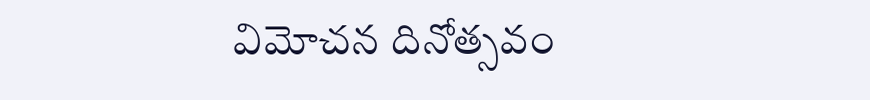విమోచన దినోత్సవం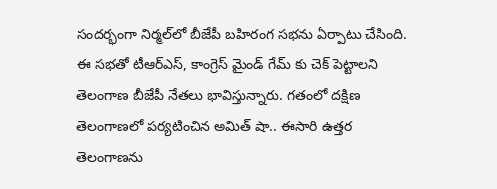సందర్భంగా నిర్మల్‌లో బీజేపీ బహిరంగ సభను ఏర్పాటు చేసింది. ఈ సభతో టీఆర్ఎస్, కాంగ్రెస్ మైండ్ గేమ్ కు చెక్ పెట్టాలని తెలంగాణ బీజేపీ నేతలు భావిస్తున్నారు. గతంలో దక్షిణ తెలంగాణలో పర్యటించిన అమిత్ షా.. ఈసారి ఉత్తర తెలంగాణను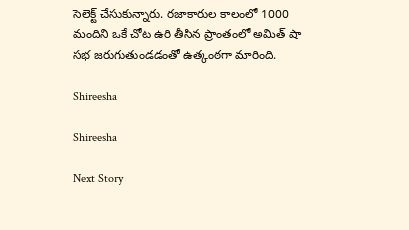సెలెక్ట్ చేసుకున్నారు. రజాకారుల కాలంలో 1000 మందిని ఒకే చోట ఉరి తీసిన ప్రాంతంలో అమిత్ షా సభ జరుగుతుండడంతో ఉత్కంఠగా మారింది.

Shireesha

Shireesha

Next Story